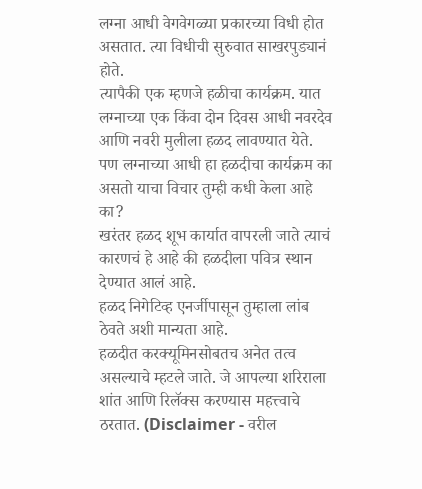लग्ना आधी वेगवेगळ्या प्रकारच्या विधी होत असतात. त्या विधीची सुरुवात साखरपुड्यानं होते.
त्यापैकी एक म्हणजे हळीचा कार्यक्रम. यात लग्नाच्या एक किंवा दोन दिवस आधी नवरदेव आणि नवरी मुलीला हळद लावण्यात येते.
पण लग्नाच्या आधी हा हळदीचा कार्यक्रम का असतो याचा विचार तुम्ही कधी केला आहे का?
खरंतर हळद शूभ कार्यात वापरली जाते त्याचं कारणचं हे आहे की हळदीला पवित्र स्थान देण्यात आलं आहे.
हळद निगेटिव्ह एनर्जीपासून तुम्हाला लांब ठेवते अशी मान्यता आहे.
हळदीत करक्यूमिनसोबतच अनेत तत्व असल्याचे म्हटले जाते. जे आपल्या शरिराला शांत आणि रिलॅक्स करण्यास महत्त्वाचे ठरतात. (Disclaimer - वरील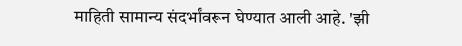माहिती सामान्य संदर्भांवरून घेण्यात आली आहे. 'झी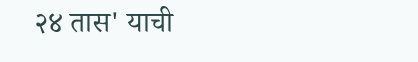२४ तास' याची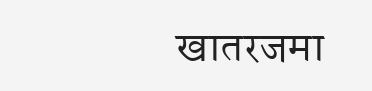खातरजमा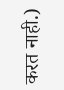करत नाही.)